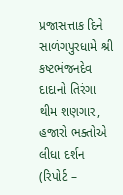પ્રજાસત્તાક દિને સાળંગપુરધામે શ્રી કષ્ટભંજનદેવ દાદાનો તિરંગા થીમ શણગાર, હજારો ભક્તોએ લીધા દર્શન (રિપોર્ટ –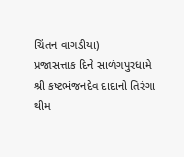ચિંતન વાગડીયા)
પ્રજાસત્તાક દિને સાળંગપુરધામે શ્રી કષ્ટભંજનદેવ દાદાનો તિરંગા થીમ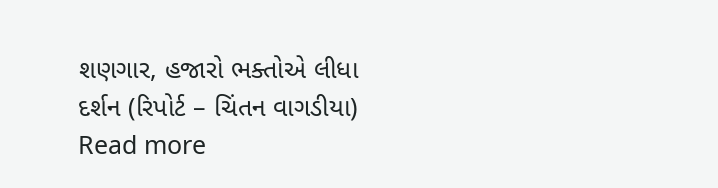શણગાર, હજારો ભક્તોએ લીધા દર્શન (રિપોર્ટ – ચિંતન વાગડીયા)
Read more